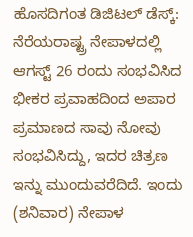ಹೊಸದಿಗಂತ ಡಿಜಿಟಲ್ ಡೆಸ್ಕ್:
ನೆರೆಯರಾಷ್ಟ್ರ ನೇಪಾಳದಲ್ಲಿ ಆಗಸ್ಟ್ 26 ರಂದು ಸಂಭವಿಸಿದ ಭೀಕರ ಪ್ರವಾಹದಿಂದ ಅಪಾರ ಪ್ರಮಾಣದ ಸಾವು ನೋವು ಸಂಭವಿಸಿದ್ದು, ಇದರ ಚಿತ್ರಣ ಇನ್ನು ಮುಂದುವರೆದಿದೆ. ಇಂದು (ಶನಿವಾರ) ನೇಪಾಳ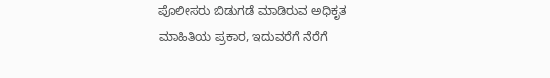ಪೊಲೀಸರು ಬಿಡುಗಡೆ ಮಾಡಿರುವ ಅಧಿಕೃತ ಮಾಹಿತಿಯ ಪ್ರಕಾರ, ಇದುವರೆಗೆ ನೆರೆಗೆ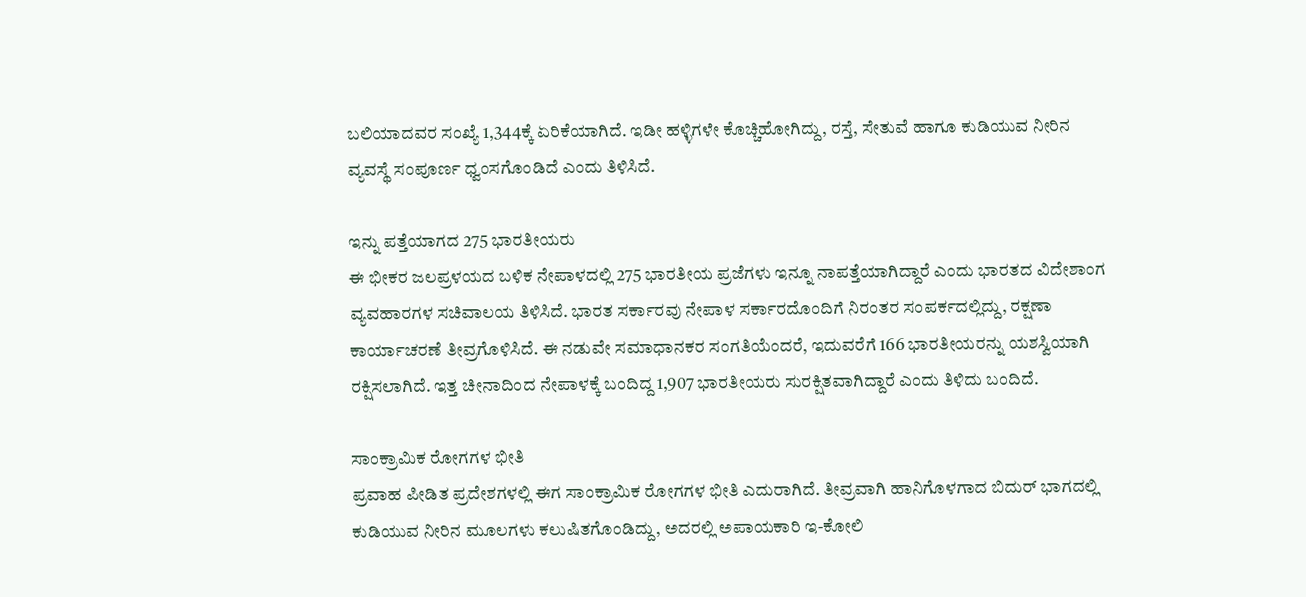ಬಲಿಯಾದವರ ಸಂಖ್ಯೆ 1,344ಕ್ಕೆ ಏರಿಕೆಯಾಗಿದೆ. ಇಡೀ ಹಳ್ಳಿಗಳೇ ಕೊಚ್ಚಿಹೋಗಿದ್ದು, ರಸ್ತೆ, ಸೇತುವೆ ಹಾಗೂ ಕುಡಿಯುವ ನೀರಿನ ವ್ಯವಸ್ಥೆ ಸಂಪೂರ್ಣ ಧ್ವಂಸಗೊಂಡಿದೆ ಎಂದು ತಿಳಿಸಿದೆ.

ಇನ್ನು ಪತ್ತೆಯಾಗದ 275 ಭಾರತೀಯರು
ಈ ಭೀಕರ ಜಲಪ್ರಳಯದ ಬಳಿಕ ನೇಪಾಳದಲ್ಲಿ 275 ಭಾರತೀಯ ಪ್ರಜೆಗಳು ಇನ್ನೂ ನಾಪತ್ತೆಯಾಗಿದ್ದಾರೆ ಎಂದು ಭಾರತದ ವಿದೇಶಾಂಗ ವ್ಯವಹಾರಗಳ ಸಚಿವಾಲಯ ತಿಳಿಸಿದೆ. ಭಾರತ ಸರ್ಕಾರವು ನೇಪಾಳ ಸರ್ಕಾರದೊಂದಿಗೆ ನಿರಂತರ ಸಂಪರ್ಕದಲ್ಲಿದ್ದು, ರಕ್ಷಣಾ ಕಾರ್ಯಾಚರಣೆ ತೀವ್ರಗೊಳಿಸಿದೆ. ಈ ನಡುವೇ ಸಮಾಧಾನಕರ ಸಂಗತಿಯೆಂದರೆ, ಇದುವರೆಗೆ 166 ಭಾರತೀಯರನ್ನು ಯಶಸ್ವಿಯಾಗಿ ರಕ್ಷಿಸಲಾಗಿದೆ. ಇತ್ತ ಚೀನಾದಿಂದ ನೇಪಾಳಕ್ಕೆ ಬಂದಿದ್ದ 1,907 ಭಾರತೀಯರು ಸುರಕ್ಷಿತವಾಗಿದ್ದಾರೆ ಎಂದು ತಿಳಿದು ಬಂದಿದೆ.

ಸಾಂಕ್ರಾಮಿಕ ರೋಗಗಳ ಭೀತಿ
ಪ್ರವಾಹ ಪೀಡಿತ ಪ್ರದೇಶಗಳಲ್ಲಿ ಈಗ ಸಾಂಕ್ರಾಮಿಕ ರೋಗಗಳ ಭೀತಿ ಎದುರಾಗಿದೆ. ತೀವ್ರವಾಗಿ ಹಾನಿಗೊಳಗಾದ ಬಿದುರ್ ಭಾಗದಲ್ಲಿ ಕುಡಿಯುವ ನೀರಿನ ಮೂಲಗಳು ಕಲುಷಿತಗೊಂಡಿದ್ದು, ಅದರಲ್ಲಿ ಅಪಾಯಕಾರಿ ಇ-ಕೋಲಿ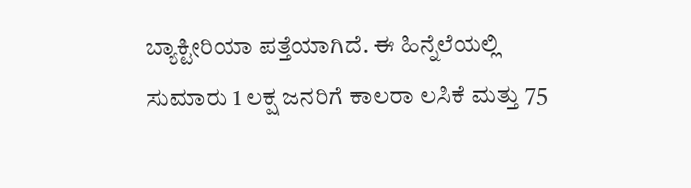ಬ್ಯಾಕ್ಟೀರಿಯಾ ಪತ್ತೆಯಾಗಿದೆ. ಈ ಹಿನ್ನೆಲೆಯಲ್ಲಿ ಸುಮಾರು 1 ಲಕ್ಷ ಜನರಿಗೆ ಕಾಲರಾ ಲಸಿಕೆ ಮತ್ತು 75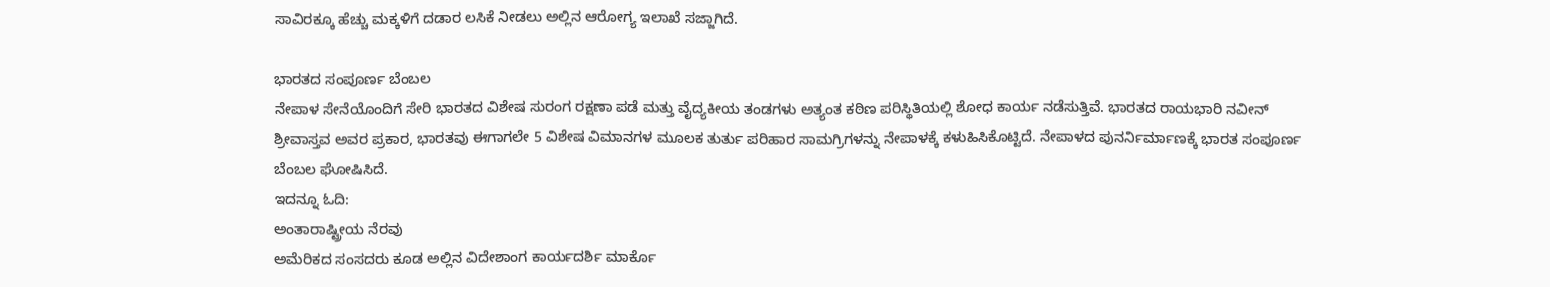ಸಾವಿರಕ್ಕೂ ಹೆಚ್ಚು ಮಕ್ಕಳಿಗೆ ದಡಾರ ಲಸಿಕೆ ನೀಡಲು ಅಲ್ಲಿನ ಆರೋಗ್ಯ ಇಲಾಖೆ ಸಜ್ಜಾಗಿದೆ.

ಭಾರತದ ಸಂಪೂರ್ಣ ಬೆಂಬಲ
ನೇಪಾಳ ಸೇನೆಯೊಂದಿಗೆ ಸೇರಿ ಭಾರತದ ವಿಶೇಷ ಸುರಂಗ ರಕ್ಷಣಾ ಪಡೆ ಮತ್ತು ವೈದ್ಯಕೀಯ ತಂಡಗಳು ಅತ್ಯಂತ ಕಠಿಣ ಪರಿಸ್ಥಿತಿಯಲ್ಲಿ ಶೋಧ ಕಾರ್ಯ ನಡೆಸುತ್ತಿವೆ. ಭಾರತದ ರಾಯಭಾರಿ ನವೀನ್ ಶ್ರೀವಾಸ್ತವ ಅವರ ಪ್ರಕಾರ, ಭಾರತವು ಈಗಾಗಲೇ 5 ವಿಶೇಷ ವಿಮಾನಗಳ ಮೂಲಕ ತುರ್ತು ಪರಿಹಾರ ಸಾಮಗ್ರಿಗಳನ್ನು ನೇಪಾಳಕ್ಕೆ ಕಳುಹಿಸಿಕೊಟ್ಟಿದೆ. ನೇಪಾಳದ ಪುನರ್ನಿರ್ಮಾಣಕ್ಕೆ ಭಾರತ ಸಂಪೂರ್ಣ ಬೆಂಬಲ ಘೋಷಿಸಿದೆ.
ಇದನ್ನೂ ಓದಿ:
ಅಂತಾರಾಷ್ಟ್ರೀಯ ನೆರವು
ಅಮೆರಿಕದ ಸಂಸದರು ಕೂಡ ಅಲ್ಲಿನ ವಿದೇಶಾಂಗ ಕಾರ್ಯದರ್ಶಿ ಮಾರ್ಕೊ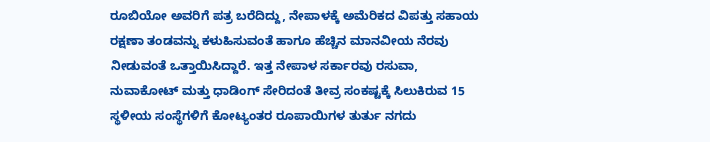ರೂಬಿಯೋ ಅವರಿಗೆ ಪತ್ರ ಬರೆದಿದ್ದು, ನೇಪಾಳಕ್ಕೆ ಅಮೆರಿಕದ ವಿಪತ್ತು ಸಹಾಯ ರಕ್ಷಣಾ ತಂಡವನ್ನು ಕಳುಹಿಸುವಂತೆ ಹಾಗೂ ಹೆಚ್ಚಿನ ಮಾನವೀಯ ನೆರವು ನೀಡುವಂತೆ ಒತ್ತಾಯಿಸಿದ್ದಾರೆ. ಇತ್ತ ನೇಪಾಳ ಸರ್ಕಾರವು ರಸುವಾ, ನುವಾಕೋಟ್ ಮತ್ತು ಧಾಡಿಂಗ್ ಸೇರಿದಂತೆ ತೀವ್ರ ಸಂಕಷ್ಟಕ್ಕೆ ಸಿಲುಕಿರುವ 15 ಸ್ಥಳೀಯ ಸಂಸ್ಥೆಗಳಿಗೆ ಕೋಟ್ಯಂತರ ರೂಪಾಯಿಗಳ ತುರ್ತು ನಗದು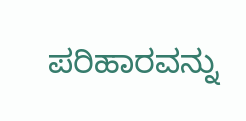ಪರಿಹಾರವನ್ನು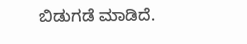ಬಿಡುಗಡೆ ಮಾಡಿದೆ.